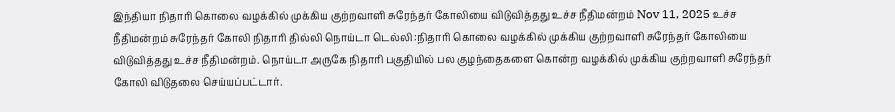இந்தியா நிதாரி கொலை வழக்கில் முக்கிய குற்றவாளி சுரேந்தர் கோலியை விடுவித்தது உச்ச நீதிமன்றம் Nov 11, 2025 உச்ச நீதிமன்றம் சுரேந்தர் கோலி நிதாரி தில்லி நொய்டா டெல்லி :நிதாரி கொலை வழக்கில் முக்கிய குற்றவாளி சுரேந்தர் கோலியை விடுவித்தது உச்ச நீதிமன்றம். நொய்டா அருகே நிதாரி பகுதியில் பல குழந்தைகளை கொன்ற வழக்கில் முக்கிய குற்றவாளி சுரேந்தர் கோலி விடுதலை செய்யப்பட்டார்.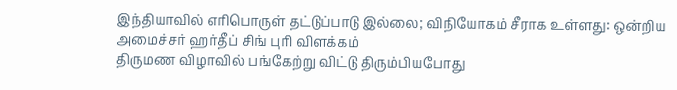இந்தியாவில் எரிபொருள் தட்டுப்பாடு இல்லை; விநியோகம் சீராக உள்ளது: ஒன்றிய அமைச்சர் ஹர்தீப் சிங் புரி விளக்கம்
திருமண விழாவில் பங்கேற்று விட்டு திரும்பியபோது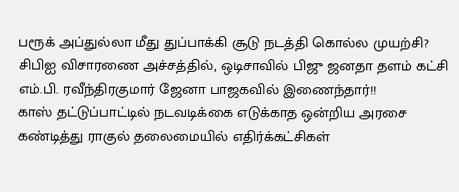பரூக் அப்துல்லா மீது துப்பாக்கி சூடு நடத்தி கொல்ல முயற்சி?
சிபிஐ விசாரணை அச்சத்தில், ஒடிசாவில் பிஜு ஜனதா தளம் கட்சி எம்.பி. ரவீந்திரகுமார் ஜேனா பாஜகவில் இணைந்தார்!!
காஸ் தட்டுப்பாட்டில் நடவடிக்கை எடுக்காத ஒன்றிய அரசை கண்டித்து ராகுல் தலைமையில் எதிர்க்கட்சிகள்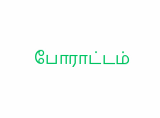போராட்டம்